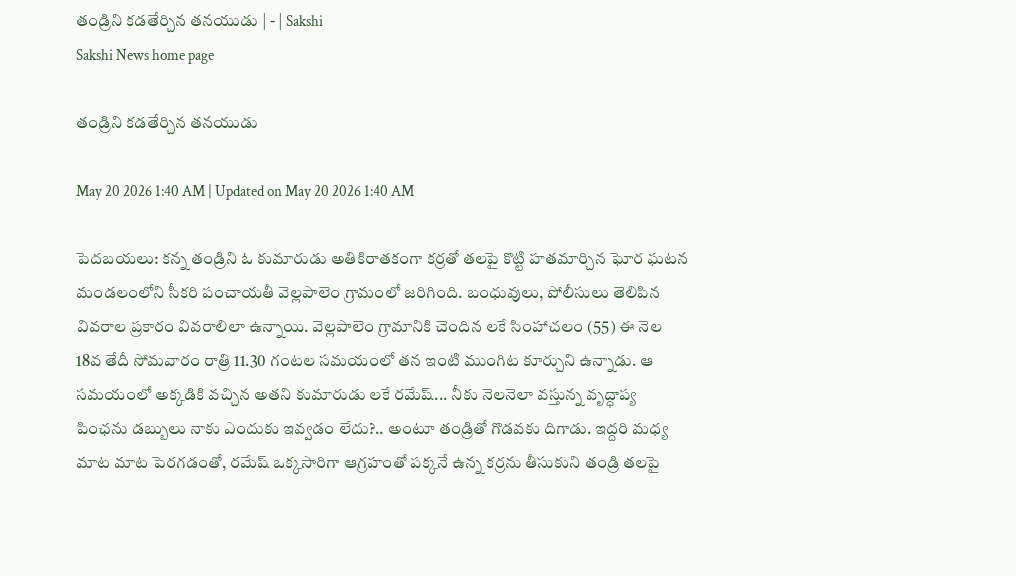తండ్రిని కడతేర్చిన తనయుడు | - | Sakshi
Sakshi News home page

తండ్రిని కడతేర్చిన తనయుడు

May 20 2026 1:40 AM | Updated on May 20 2026 1:40 AM

పెదబయలు: కన్న తండ్రిని ఓ కుమారుడు అతికిరాతకంగా కర్రతో తలపై కొట్టి హతమార్చిన ఘోర ఘటన మండలంలోని సీకరి పంచాయతీ వెల్లపాలెం గ్రామంలో జరిగింది. బంధువులు, పోలీసులు తెలిపిన వివరాల ప్రకారం వివరాలిలా ఉన్నాయి. వెల్లపాలెం గ్రామానికి చెందిన లకే సింహాచలం (55) ఈ నెల 18వ తేదీ సోమవారం రాత్రి 11.30 గంటల సమయంలో తన ఇంటి ముంగిట కూర్చుని ఉన్నాడు. ఆ సమయంలో అక్కడికి వచ్చిన అతని కుమారుడు లకే రమేష్‌... నీకు నెలనెలా వస్తున్న వృద్ధాప్య పింఛను డబ్బులు నాకు ఎందుకు ఇవ్వడం లేదు?.. అంటూ తండ్రితో గొడవకు దిగాడు. ఇద్దరి మధ్య మాట మాట పెరగడంతో, రమేష్‌ ఒక్కసారిగా ఆగ్రహంతో పక్కనే ఉన్న కర్రను తీసుకుని తండ్రి తలపై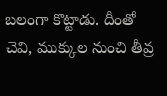బలంగా కొట్టాడు. దీంతో చెవి, ముక్కుల నుంచి తీవ్ర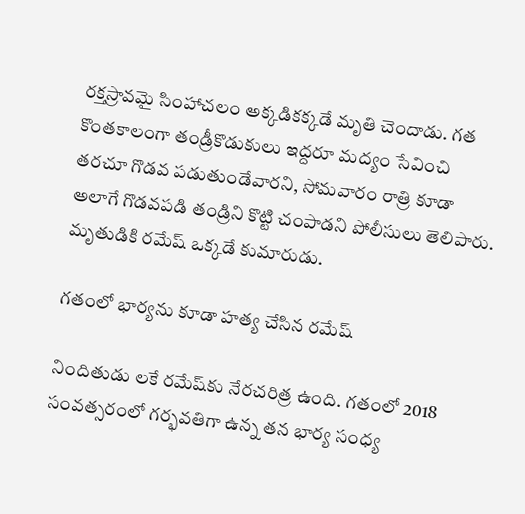రక్తస్రావమై సింహాచలం అక్కడికక్కడే మృతి చెందాడు. గత కొంతకాలంగా తండ్రీకొడుకులు ఇద్దరూ మద్యం సేవించి తరచూ గొడవ పడుతుండేవారని, సోమవారం రాత్రి కూడా అలాగే గొడవపడి తండ్రిని కొట్టి చంపాడని పోలీసులు తెలిపారు. మృతుడికి రమేష్‌ ఒక్కడే కుమారుడు.

గతంలో భార్యను కూడా హత్య చేసిన రమేష్‌

నిందితుడు లకే రమేష్‌కు నేరచరిత్ర ఉంది. గతంలో 2018 సంవత్సరంలో గర్భవతిగా ఉన్న తన భార్య సంధ్య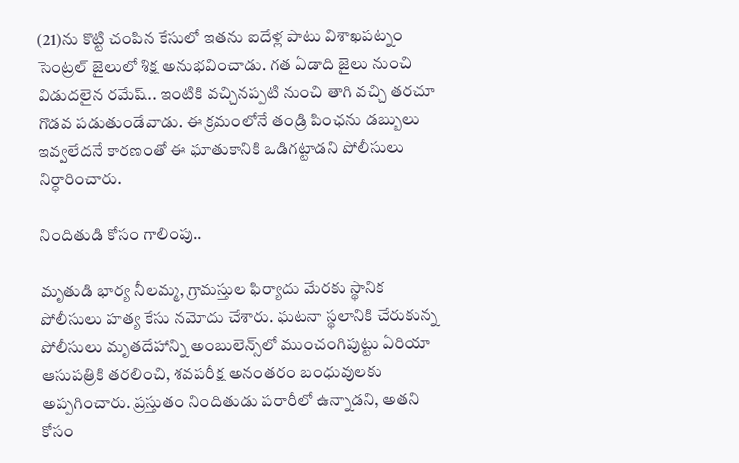(21)ను కొట్టి చంపిన కేసులో ఇతను ఐదేళ్ల పాటు విశాఖపట్నం సెంట్రల్‌ జైలులో శిక్ష అనుభవించాడు. గత ఏడాది జైలు నుంచి విడుదలైన రమేష్‌.. ఇంటికి వచ్చినప్పటి నుంచి తాగి వచ్చి తరచూ గొడవ పడుతుండేవాడు. ఈ క్రమంలోనే తండ్రి పింఛను డబ్బులు ఇవ్వలేదనే కారణంతో ఈ ఘాతుకానికి ఒడిగట్టాడని పోలీసులు నిర్ధారించారు.

నిందితుడి కోసం గాలింపు..

మృతుడి భార్య నీలమ్మ, గ్రామస్తుల ఫిర్యాదు మేరకు స్థానిక పోలీసులు హత్య కేసు నమోదు చేశారు. ఘటనా స్థలానికి చేరుకున్న పోలీసులు మృతదేహాన్ని అంబులెన్స్‌లో ముంచంగిపుట్టు ఏరియా ఆసుపత్రికి తరలించి, శవపరీక్ష అనంతరం బంధువులకు అప్పగించారు. ప్రస్తుతం నిందితుడు పరారీలో ఉన్నాడని, అతని కోసం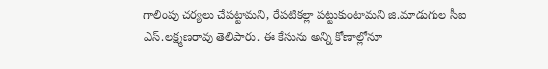గాలింపు చర్యలు చేపట్టామని, రేపటికల్లా పట్టుకుంటామని జి.మాడుగుల సీఐ ఎస్‌.లక్ష్మణరావు తెలిపారు. ఈ కేసును అన్ని కోణాల్లోనూ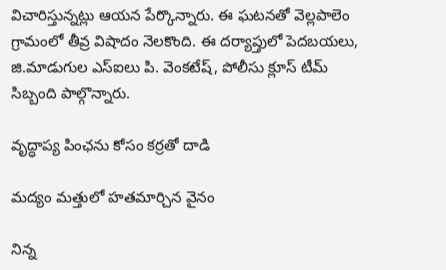విచారిస్తున్నట్లు ఆయన పేర్కొన్నారు. ఈ ఘటనతో వెల్లపాలెం గ్రామంలో తీవ్ర విషాదం నెలకొంది. ఈ దర్యాప్తులో పెదబయలు, జి.మాడుగుల ఎస్‌ఐలు పి. వెంకటేష్‌, పోలీసు క్లూస్‌ టీమ్‌ సిబ్బంది పాల్గొన్నారు.

వృద్ధాప్య పింఛను కోసం కర్రతో దాడి

మద్యం మత్తులో హతమార్చిన వైనం

నిన్న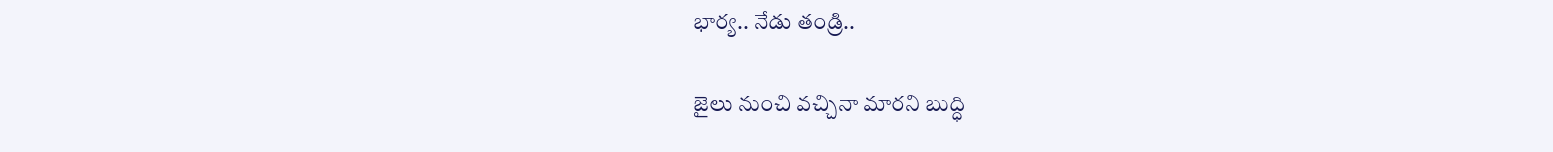భార్య.. నేడు తండ్రి..

జైలు నుంచి వచ్చినా మారని బుద్ధి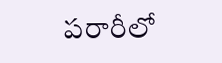పరారీలో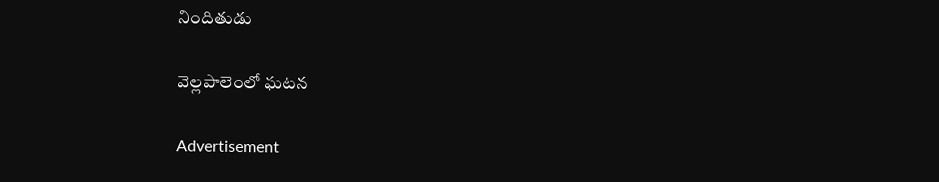నిందితుడు

వెల్లపాలెంలో ఘటన

Advertisement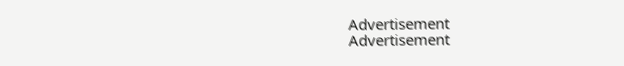Advertisement
Advertisement